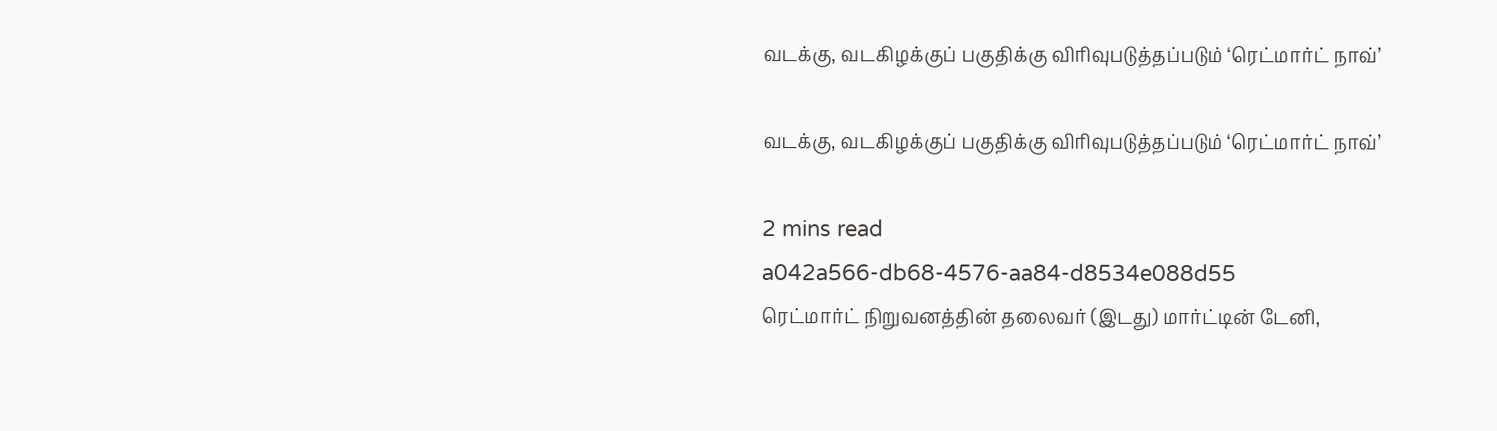வடக்கு, வடகிழக்குப் பகுதிக்கு விரிவுபடுத்தப்படும் ‘ரெட்மார்ட் நாவ்’

வடக்கு, வடகிழக்குப் பகுதிக்கு விரிவுபடுத்தப்படும் ‘ரெட்மார்ட் நாவ்’

2 mins read
a042a566-db68-4576-aa84-d8534e088d55
ரெட்மார்ட் நிறுவனத்தின் தலைவர் (இடது) மார்ட்டின் டேனி,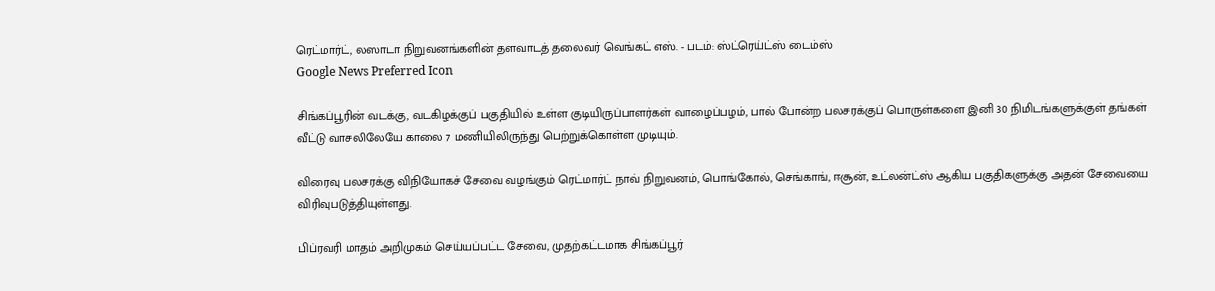ரெட்மார்ட், லஸாடா நிறுவனங்களின் தளவாடத் தலைவர் வெங்கட் எஸ். - படம்: ஸ்ட்ரெய்ட்ஸ் டைம்ஸ்
Google News Preferred Icon

சிங்கப்பூரின் வடக்கு, வடகிழக்குப் பகுதியில் உள்ள குடியிருப்பாளர்கள் வாழைப்பழம், பால் போன்ற பலசரக்குப் பொருள்களை இனி 30 நிமிடங்களுக்குள் தங்கள் வீட்டு வாசலிலேயே காலை 7 மணியிலிருந்து பெற்றுக்கொள்ள முடியும்.

விரைவு பலசரக்கு விநியோகச் சேவை வழங்கும் ரெட்மார்ட் நாவ் நிறுவனம், பொங்கோல், செங்காங், ஈசூன், உட்லன்ட்ஸ் ஆகிய பகுதிகளுக்கு அதன் சேவையை விரிவுபடுத்தியுள்ளது.

பிப்ரவரி மாதம் அறிமுகம் செய்யப்பட்ட சேவை, முதற்கட்டமாக சிங்கப்பூர்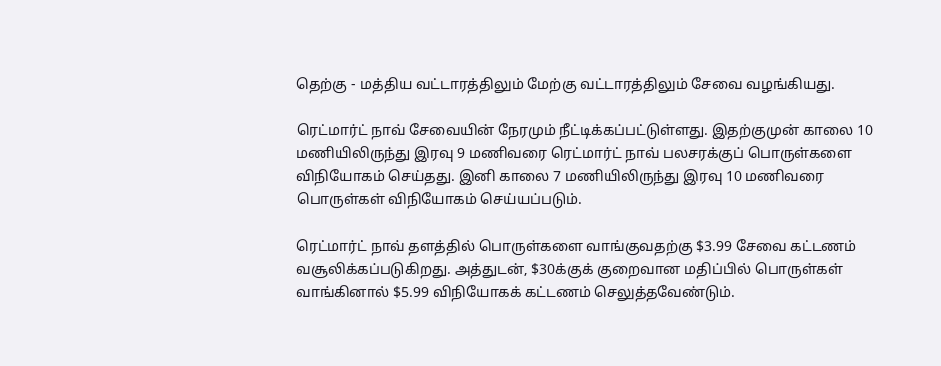தெற்கு - மத்திய வட்டாரத்திலும் மேற்கு வட்டாரத்திலும் சேவை வழங்கியது.

ரெட்மார்ட் நாவ் சேவையின் நேரமும் நீட்டிக்கப்பட்டுள்ளது. இதற்குமுன் காலை 10 மணியிலிருந்து இரவு 9 மணிவரை ரெட்மார்ட் நாவ் பலசரக்குப் பொருள்களை விநியோகம் செய்தது. இனி காலை 7 மணியிலிருந்து இரவு 10 மணிவரை பொருள்கள் விநியோகம் செய்யப்படும்.

ரெட்மார்ட் நாவ் தளத்தில் பொருள்களை வாங்குவதற்கு $3.99 சேவை கட்டணம் வசூலிக்கப்படுகிறது. அத்துடன், $30க்குக் குறைவான மதிப்பில் பொருள்கள் வாங்கினால் $5.99 விநியோகக் கட்டணம் செலுத்தவேண்டும்.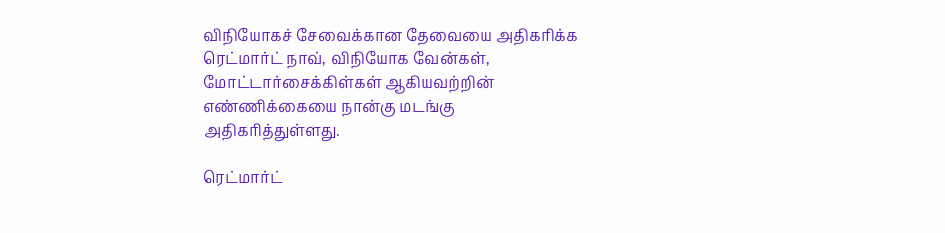விநியோகச் சேவைக்கான தேவையை அதிகரிக்க ரெட்மார்ட் நாவ், விநியோக வேன்கள், மோட்டார்சைக்கிள்கள் ஆகியவற்றின் எண்ணிக்கையை நான்கு மடங்கு அதிகரித்துள்ளது.

ரெட்மார்ட்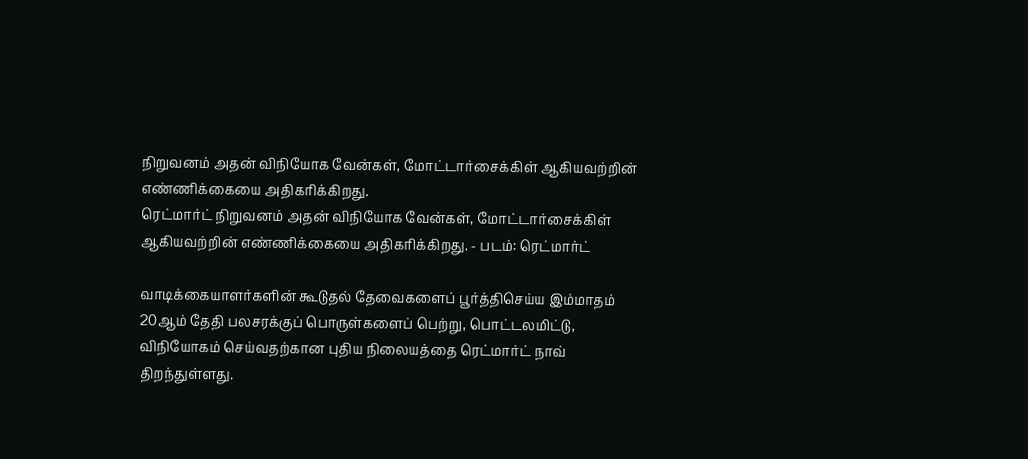நிறுவனம் அதன் விநியோக வேன்கள், மோட்டார்சைக்கிள் ஆகியவற்றின் எண்ணிக்கையை அதிகரிக்கிறது.
ரெட்மார்ட் நிறுவனம் அதன் விநியோக வேன்கள், மோட்டார்சைக்கிள் ஆகியவற்றின் எண்ணிக்கையை அதிகரிக்கிறது. - படம்: ரெட்மார்ட்

வாடிக்கையாளர்களின் கூடுதல் தேவைகளைப் பூர்த்திசெய்ய இம்மாதம் 20ஆம் தேதி பலசரக்குப் பொருள்களைப் பெற்று, பொட்டலமிட்டு, விநியோகம் செய்வதற்கான புதிய நிலையத்தை ரெட்மார்ட் நாவ் திறந்துள்ளது.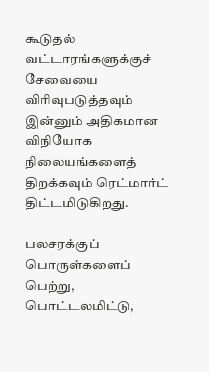கூடுதல் வட்டாரங்களுக்குச் சேவையை விரிவுபடுத்தவும் இன்னும் அதிகமான விநியோக நிலையங்களைத் திறக்கவும் ரெட்மார்ட் திட்டமிடுகிறது.

பலசரக்குப் பொருள்களைப் பெற்று, பொட்டலமிட்டு,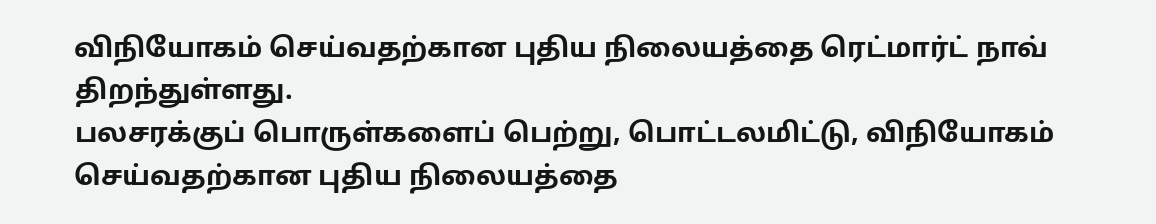விநியோகம் செய்வதற்கான புதிய நிலையத்தை ரெட்மார்ட் நாவ் திறந்துள்ளது.
பலசரக்குப் பொருள்களைப் பெற்று, பொட்டலமிட்டு, விநியோகம் செய்வதற்கான புதிய நிலையத்தை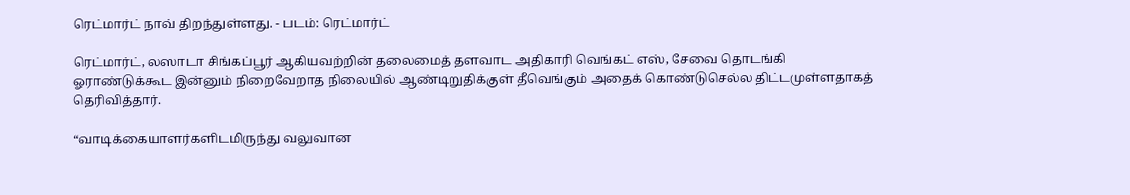ரெட்மார்ட் நாவ் திறந்துள்ளது. - படம்: ரெட்மார்ட்

ரெட்மார்ட், லஸாடா சிங்கப்பூர் ஆகியவற்றின் தலைமைத் தளவாட அதிகாரி வெங்கட் எஸ், சேவை தொடங்கி ஓராண்டுக்கூட இன்னும் நிறைவேறாத நிலையில் ஆண்டிறுதிக்குள் தீவெங்கும் அதைக் கொண்டுசெல்ல திட்டமுள்ளதாகத் தெரிவித்தார்.

“வாடிக்கையாளர்களிடமிருந்து வலுவான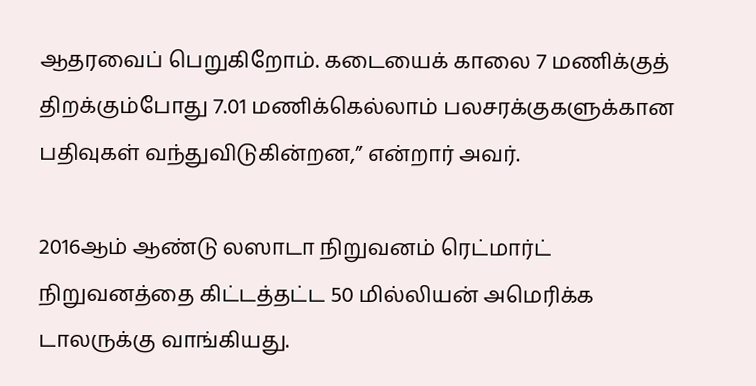ஆதரவைப் பெறுகிறோம். கடையைக் காலை 7 மணிக்குத் திறக்கும்போது 7.01 மணிக்கெல்லாம் பலசரக்குகளுக்கான பதிவுகள் வந்துவிடுகின்றன,” என்றார் அவர்.

2016ஆம் ஆண்டு லஸாடா நிறுவனம் ரெட்மார்ட் நிறுவனத்தை கிட்டத்தட்ட 50 மில்லியன் அமெரிக்க டாலருக்கு வாங்கியது.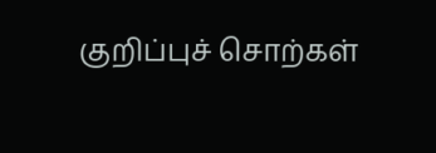குறிப்புச் சொற்கள்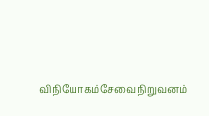விநியோகம்சேவைநிறுவனம்